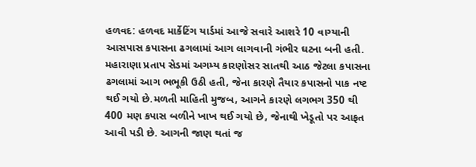હળવદ: હળવદ માર્કેટિંગ યાર્ડમાં આજે સવારે આશરે 10 વાગ્યાની આસપાસ કપાસના ઢગલામાં આગ લાગવાની ગંભીર ઘટના બની હતી. મહારાણા પ્રતાપ સેડમાં અગમ્ય કારણોસર સાતથી આઠ જેટલા કપાસના ઢગલામાં આગ ભભૂકી ઉઠી હતી, જેના કારણે તૈયાર કપાસનો પાક નષ્ટ થઈ ગયો છે.મળતી માહિતી મુજબ, આગને કારણે લગભગ 350 થી 400 મણ કપાસ બળીને ખાખ થઈ ગયો છે, જેનાથી ખેડૂતો પર આફત આવી પડી છે. આગની જાણ થતાં જ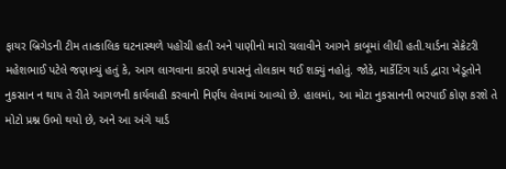ફાયર બ્રિગેડની ટીમ તાત્કાલિક ઘટનાસ્થળે પહોંચી હતી અને પાણીનો મારો ચલાવીને આગને કાબૂમાં લીધી હતી.યાર્ડના સેક્રેટરી મહેશભાઈ પટેલે જણાવ્યું હતું કે, આગ લાગવાના કારણે કપાસનું તોલકામ થઈ શક્યું નહોતું. જોકે, માર્કેટિંગ યાર્ડ દ્વારા ખેડૂતોને નુકસાન ન થાય તે રીતે આગળની કાર્યવાહી કરવાનો નિર્ણય લેવામાં આવ્યો છે. હાલમાં, આ મોટા નુકસાનની ભરપાઈ કોણ કરશે તે મોટો પ્રશ્ન ઉભો થયો છે, અને આ અંગે યાર્ડ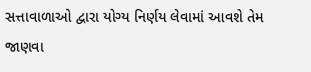સત્તાવાળાઓ દ્વારા યોગ્ય નિર્ણય લેવામાં આવશે તેમ જાણવા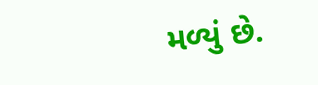મળ્યું છે.